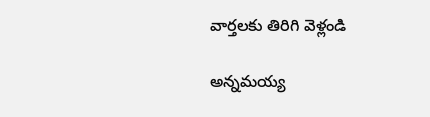వార్తలకు తిరిగి వెళ్లండి

అన్నమయ్య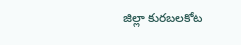జిల్లా కురబలకోట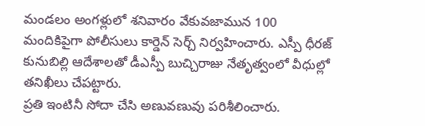మండలం అంగళ్లులో శనివారం వేకువజామున 100 మందికిపైగా పోలీసులు కార్డెన్ సెర్చ్ నిర్వహించారు. ఎస్పీ ధీరజ్ కునుబిల్లి ఆదేశాలతో డీఎస్పీ బుచ్చిరాజు నేతృత్వంలో వీధుల్లో తనిఖీలు చేపట్టారు.
ప్రతి ఇంటినీ సోదా చేసి అణువణువు పరిశీలించారు.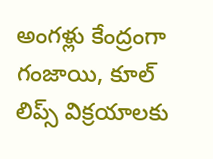అంగళ్లు కేంద్రంగా గంజాయి, కూల్ లిప్స్ విక్రయాలకు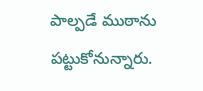పాల్పడే ముఠాను పట్టుకోనున్నారు.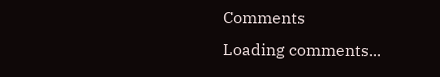Comments
Loading comments...